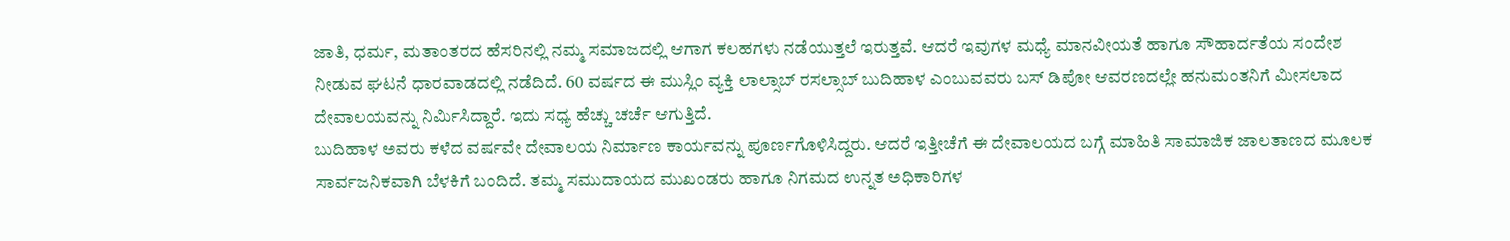ಜಾತಿ, ಧರ್ಮ, ಮತಾಂತರದ ಹೆಸರಿನಲ್ಲಿ ನಮ್ಮ ಸಮಾಜದಲ್ಲಿ ಆಗಾಗ ಕಲಹಗಳು ನಡೆಯುತ್ತಲೆ ಇರುತ್ತವೆ. ಆದರೆ ಇವುಗಳ ಮಧ್ಯೆ ಮಾನವೀಯತೆ ಹಾಗೂ ಸೌಹಾರ್ದತೆಯ ಸಂದೇಶ ನೀಡುವ ಘಟನೆ ಧಾರವಾಡದಲ್ಲಿ ನಡೆದಿದೆ. 60 ವರ್ಷದ ಈ ಮುಸ್ಲಿಂ ವ್ಯಕ್ತಿ ಲಾಲ್ಸಾಬ್ ರಸಲ್ಸಾಬ್ ಬುದಿಹಾಳ ಎಂಬುವವರು ಬಸ್ ಡಿಪೋ ಆವರಣದಲ್ಲೇ ಹನುಮಂತನಿಗೆ ಮೀಸಲಾದ ದೇವಾಲಯವನ್ನು ನಿರ್ಮಿಸಿದ್ದಾರೆ. ಇದು ಸಧ್ಯ ಹೆಚ್ಚು ಚರ್ಚೆ ಆಗುತ್ತಿದೆ.
ಬುದಿಹಾಳ ಅವರು ಕಳೆದ ವರ್ಷವೇ ದೇವಾಲಯ ನಿರ್ಮಾಣ ಕಾರ್ಯವನ್ನು ಪೂರ್ಣಗೊಳಿಸಿದ್ದರು. ಆದರೆ ಇತ್ತೀಚೆಗೆ ಈ ದೇವಾಲಯದ ಬಗ್ಗೆ ಮಾಹಿತಿ ಸಾಮಾಜಿಕ ಜಾಲತಾಣದ ಮೂಲಕ ಸಾರ್ವಜನಿಕವಾಗಿ ಬೆಳಕಿಗೆ ಬಂದಿದೆ. ತಮ್ಮ ಸಮುದಾಯದ ಮುಖಂಡರು ಹಾಗೂ ನಿಗಮದ ಉನ್ನತ ಅಧಿಕಾರಿಗಳ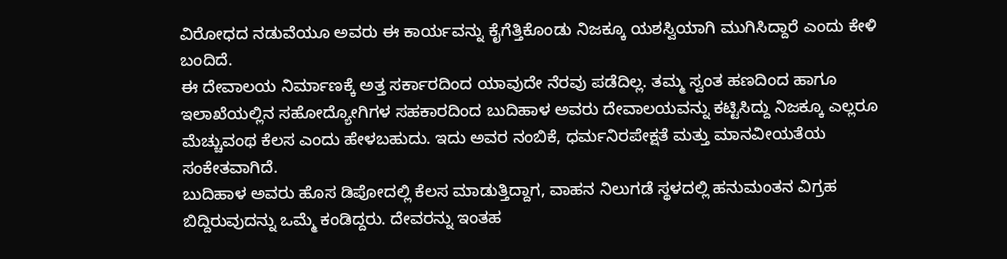ವಿರೋಧದ ನಡುವೆಯೂ ಅವರು ಈ ಕಾರ್ಯವನ್ನು ಕೈಗೆತ್ತಿಕೊಂಡು ನಿಜಕ್ಕೂ ಯಶಸ್ವಿಯಾಗಿ ಮುಗಿಸಿದ್ದಾರೆ ಎಂದು ಕೇಳಿ ಬಂದಿದೆ.
ಈ ದೇವಾಲಯ ನಿರ್ಮಾಣಕ್ಕೆ ಅತ್ತ ಸರ್ಕಾರದಿಂದ ಯಾವುದೇ ನೆರವು ಪಡೆದಿಲ್ಲ. ತಮ್ಮ ಸ್ವಂತ ಹಣದಿಂದ ಹಾಗೂ ಇಲಾಖೆಯಲ್ಲಿನ ಸಹೋದ್ಯೋಗಿಗಳ ಸಹಕಾರದಿಂದ ಬುದಿಹಾಳ ಅವರು ದೇವಾಲಯವನ್ನು ಕಟ್ಟಿಸಿದ್ದು ನಿಜಕ್ಕೂ ಎಲ್ಲರೂ ಮೆಚ್ಚುವಂಥ ಕೆಲಸ ಎಂದು ಹೇಳಬಹುದು. ಇದು ಅವರ ನಂಬಿಕೆ, ಧರ್ಮನಿರಪೇಕ್ಷತೆ ಮತ್ತು ಮಾನವೀಯತೆಯ ಸಂಕೇತವಾಗಿದೆ.
ಬುದಿಹಾಳ ಅವರು ಹೊಸ ಡಿಪೋದಲ್ಲಿ ಕೆಲಸ ಮಾಡುತ್ತಿದ್ದಾಗ, ವಾಹನ ನಿಲುಗಡೆ ಸ್ಥಳದಲ್ಲಿ ಹನುಮಂತನ ವಿಗ್ರಹ ಬಿದ್ದಿರುವುದನ್ನು ಒಮ್ಮೆ ಕಂಡಿದ್ದರು. ದೇವರನ್ನು ಇಂತಹ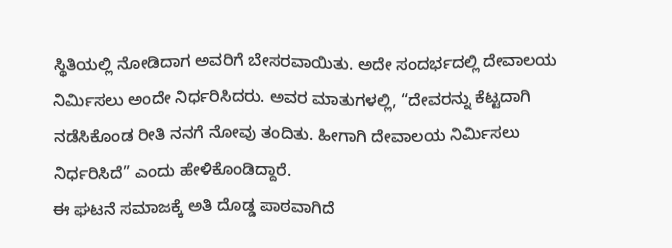ಸ್ಥಿತಿಯಲ್ಲಿ ನೋಡಿದಾಗ ಅವರಿಗೆ ಬೇಸರವಾಯಿತು. ಅದೇ ಸಂದರ್ಭದಲ್ಲಿ ದೇವಾಲಯ ನಿರ್ಮಿಸಲು ಅಂದೇ ನಿರ್ಧರಿಸಿದರು. ಅವರ ಮಾತುಗಳಲ್ಲಿ, “ದೇವರನ್ನು ಕೆಟ್ಟದಾಗಿ ನಡೆಸಿಕೊಂಡ ರೀತಿ ನನಗೆ ನೋವು ತಂದಿತು. ಹೀಗಾಗಿ ದೇವಾಲಯ ನಿರ್ಮಿಸಲು ನಿರ್ಧರಿಸಿದೆ” ಎಂದು ಹೇಳಿಕೊಂಡಿದ್ದಾರೆ.
ಈ ಘಟನೆ ಸಮಾಜಕ್ಕೆ ಅತಿ ದೊಡ್ಡ ಪಾಠವಾಗಿದೆ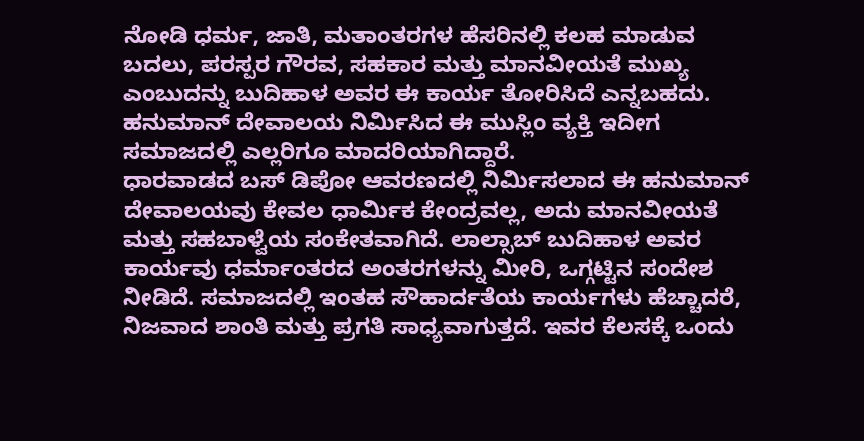ನೋಡಿ ಧರ್ಮ, ಜಾತಿ, ಮತಾಂತರಗಳ ಹೆಸರಿನಲ್ಲಿ ಕಲಹ ಮಾಡುವ ಬದಲು, ಪರಸ್ಪರ ಗೌರವ, ಸಹಕಾರ ಮತ್ತು ಮಾನವೀಯತೆ ಮುಖ್ಯ ಎಂಬುದನ್ನು ಬುದಿಹಾಳ ಅವರ ಈ ಕಾರ್ಯ ತೋರಿಸಿದೆ ಎನ್ನಬಹದು. ಹನುಮಾನ್ ದೇವಾಲಯ ನಿರ್ಮಿಸಿದ ಈ ಮುಸ್ಲಿಂ ವ್ಯಕ್ತಿ ಇದೀಗ ಸಮಾಜದಲ್ಲಿ ಎಲ್ಲರಿಗೂ ಮಾದರಿಯಾಗಿದ್ದಾರೆ.
ಧಾರವಾಡದ ಬಸ್ ಡಿಪೋ ಆವರಣದಲ್ಲಿ ನಿರ್ಮಿಸಲಾದ ಈ ಹನುಮಾನ್ ದೇವಾಲಯವು ಕೇವಲ ಧಾರ್ಮಿಕ ಕೇಂದ್ರವಲ್ಲ, ಅದು ಮಾನವೀಯತೆ ಮತ್ತು ಸಹಬಾಳ್ವೆಯ ಸಂಕೇತವಾಗಿದೆ. ಲಾಲ್ಸಾಬ್ ಬುದಿಹಾಳ ಅವರ ಕಾರ್ಯವು ಧರ್ಮಾಂತರದ ಅಂತರಗಳನ್ನು ಮೀರಿ, ಒಗ್ಗಟ್ಟಿನ ಸಂದೇಶ ನೀಡಿದೆ. ಸಮಾಜದಲ್ಲಿ ಇಂತಹ ಸೌಹಾರ್ದತೆಯ ಕಾರ್ಯಗಳು ಹೆಚ್ಚಾದರೆ, ನಿಜವಾದ ಶಾಂತಿ ಮತ್ತು ಪ್ರಗತಿ ಸಾಧ್ಯವಾಗುತ್ತದೆ. ಇವರ ಕೆಲಸಕ್ಕೆ ಒಂದು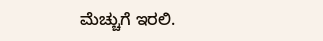ಮೆಚ್ಚುಗೆ ಇರಲಿ.